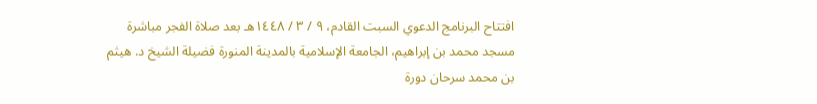افتتاح البرنامج الدعوي السبت القادم، ٩ / ٣ / ١٤٤٨هـ بعد صلاة الفجر مباشرة مسجد محمد بن إبراهيم، الجامعة الإسلامية بالمدينة المنورة فضيلة الشيخ د. هيثم بن محمد سرحان دورة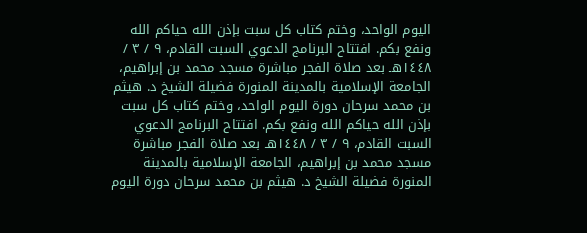اليوم الواحد، وختم كتاب كل سبت بإذن الله حياكم الله ونفع بكم. افتتاح البرنامج الدعوي السبت القادم، ٩ / ٣ / ١٤٤٨هـ بعد صلاة الفجر مباشرة مسجد محمد بن إبراهيم، الجامعة الإسلامية بالمدينة المنورة فضيلة الشيخ د. هيثم بن محمد سرحان دورة اليوم الواحد، وختم كتاب كل سبت بإذن الله حياكم الله ونفع بكم. افتتاح البرنامج الدعوي السبت القادم، ٩ / ٣ / ١٤٤٨هـ بعد صلاة الفجر مباشرة مسجد محمد بن إبراهيم، الجامعة الإسلامية بالمدينة المنورة فضيلة الشيخ د. هيثم بن محمد سرحان دورة اليوم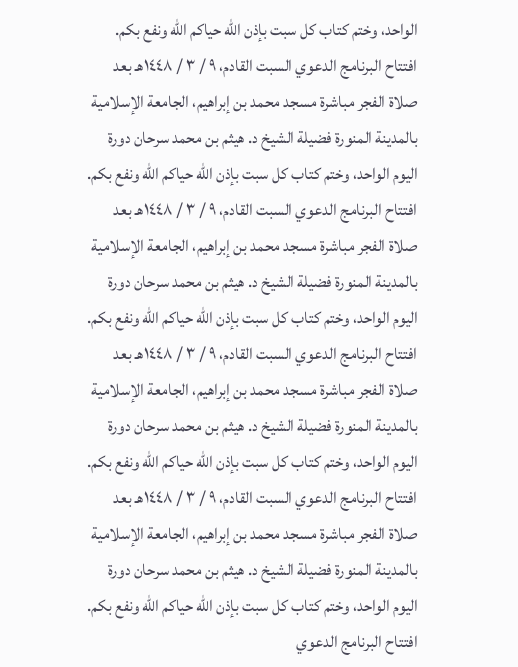الواحد، وختم كتاب كل سبت بإذن الله حياكم الله ونفع بكم. افتتاح البرنامج الدعوي السبت القادم، ٩ / ٣ / ١٤٤٨هـ بعد صلاة الفجر مباشرة مسجد محمد بن إبراهيم، الجامعة الإسلامية بالمدينة المنورة فضيلة الشيخ د. هيثم بن محمد سرحان دورة اليوم الواحد، وختم كتاب كل سبت بإذن الله حياكم الله ونفع بكم. افتتاح البرنامج الدعوي السبت القادم، ٩ / ٣ / ١٤٤٨هـ بعد صلاة الفجر مباشرة مسجد محمد بن إبراهيم، الجامعة الإسلامية بالمدينة المنورة فضيلة الشيخ د. هيثم بن محمد سرحان دورة اليوم الواحد، وختم كتاب كل سبت بإذن الله حياكم الله ونفع بكم. افتتاح البرنامج الدعوي السبت القادم، ٩ / ٣ / ١٤٤٨هـ بعد صلاة الفجر مباشرة مسجد محمد بن إبراهيم، الجامعة الإسلامية بالمدينة المنورة فضيلة الشيخ د. هيثم بن محمد سرحان دورة اليوم الواحد، وختم كتاب كل سبت بإذن الله حياكم الله ونفع بكم. افتتاح البرنامج الدعوي السبت القادم، ٩ / ٣ / ١٤٤٨هـ بعد صلاة الفجر مباشرة مسجد محمد بن إبراهيم، الجامعة الإسلامية بالمدينة المنورة فضيلة الشيخ د. هيثم بن محمد سرحان دورة اليوم الواحد، وختم كتاب كل سبت بإذن الله حياكم الله ونفع بكم. افتتاح البرنامج الدعوي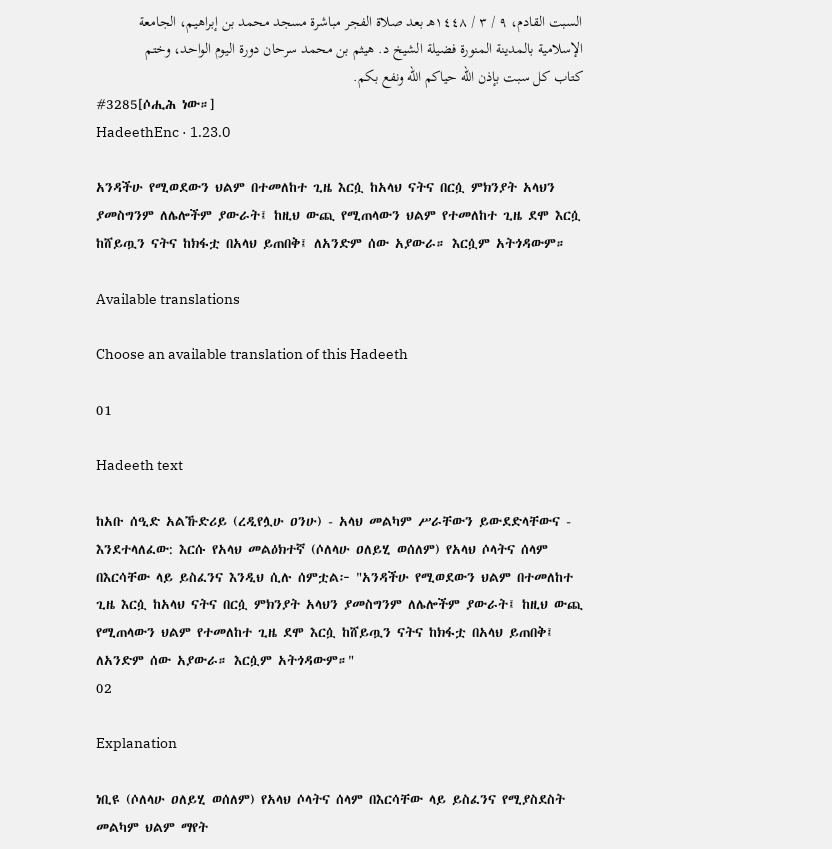السبت القادم، ٩ / ٣ / ١٤٤٨هـ بعد صلاة الفجر مباشرة مسجد محمد بن إبراهيم، الجامعة الإسلامية بالمدينة المنورة فضيلة الشيخ د. هيثم بن محمد سرحان دورة اليوم الواحد، وختم كتاب كل سبت بإذن الله حياكم الله ونفع بكم.
#3285[ሶሒሕ ነው።]
HadeethEnc · 1.23.0

አንዳችሁ የሚወደውን ህልም በተመለከተ ጊዜ እርሷ ከአላህ ናትና በርሷ ምክንያት አላህን ያመስግንም ለሌሎችም ያውራት፤ ከዚህ ውጪ የሚጠላውን ህልም የተመለከተ ጊዜ ደሞ እርሷ ከሸይጧን ናትና ከክፋቷ በአላህ ይጠበቅ፤ ለአንድም ሰው አያውራ። እርሷም አትጎዳውም።

Available translations

Choose an available translation of this Hadeeth

01

Hadeeth text

ከአቡ ሰዒድ አልኹድሪይ (ረዲየሏሁ ዐንሁ) - አላህ መልካም ሥራቸውን ይውደድላቸውና - እንደተላለፈው: እርሱ የአላህ መልዕክተኛ (ሶለላሁ ዐለይሂ ወሰለም) የአላህ ሶላትና ሰላም በእርሳቸው ላይ ይስፈንና እንዲህ ሲሉ ሰምቷል፦ "አንዳችሁ የሚወደውን ህልም በተመለከተ ጊዜ እርሷ ከአላህ ናትና በርሷ ምክንያት አላህን ያመስግንም ለሌሎችም ያውራት፤ ከዚህ ውጪ የሚጠላውን ህልም የተመለከተ ጊዜ ደሞ እርሷ ከሸይጧን ናትና ከክፋቷ በአላህ ይጠበቅ፤ ለአንድም ሰው አያውራ። እርሷም አትጎዳውም።"
02

Explanation

ነቢዩ (ሶለላሁ ዐለይሂ ወሰለም) የአላህ ሶላትና ሰላም በእርሳቸው ላይ ይስፈንና የሚያስደስት መልካም ህልም ማየት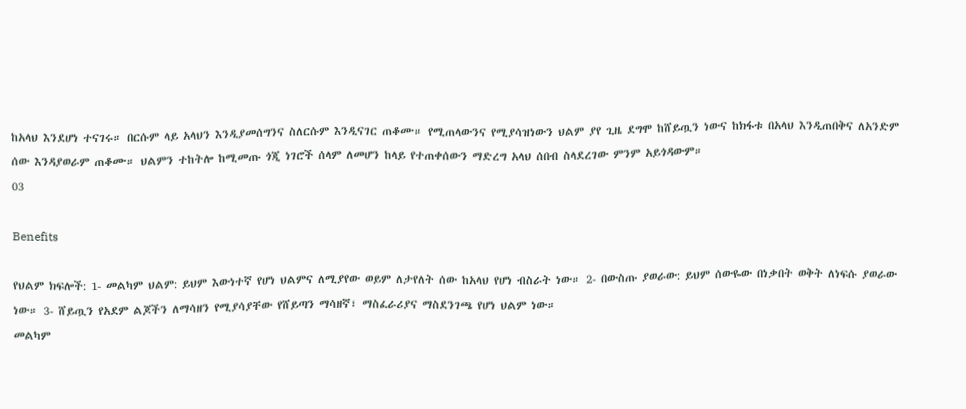ከአላህ እንደሆነ ተናገሩ። በርሱም ላይ አላህን እንዲያመሰግንና ስለርሱም እንዲናገር ጠቆሙ። የሚጠላውንና የሚያሳዝነውን ህልም ያየ ጊዜ ደግሞ ከሸይጧን ነውና ከክፋቱ በአላህ እንዲጠበቅና ለአንድም ሰው እንዳያወራም ጠቆሙ። ህልምን ተከትሎ ከሚመጡ ጎጂ ነገሮች ሰላም ለመሆን ከላይ የተጠቀሰውን ማድረግ አላህ ሰበብ ስላደረገው ምንም አይጎዳውም።
03

Benefits

የህልም ክፍሎች: 1- መልካም ህልም: ይህም እውነተኛ የሆነ ህልምና ለሚያየው ወይም ለታየለት ሰው ከአላህ የሆነ ብስራት ነው። 2- በውስጡ ያወራው: ይህም ሰውዬው በነቃበት ወቅት ለነፍሱ ያወራው ነው። 3- ሸይጧን የአደም ልጆችን ለማሳዘን የሚያሳያቸው የሸይጣን ማሳዘኛ፣ ማስፈራሪያና ማስደንገጫ የሆነ ህልም ነው።
መልካም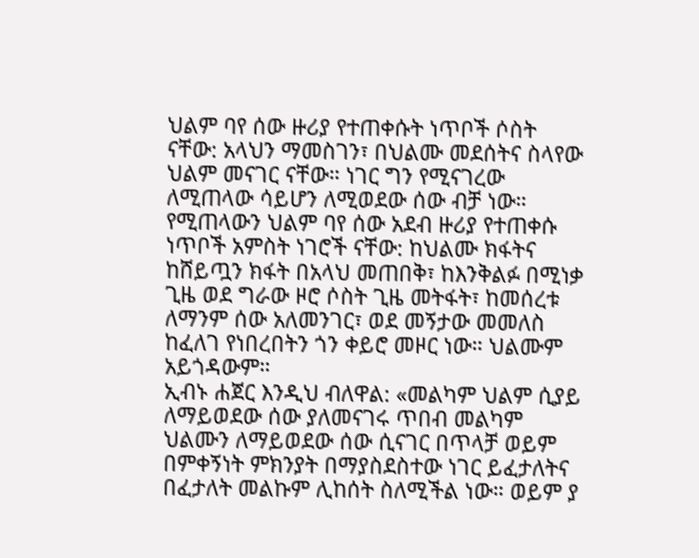ህልም ባየ ሰው ዙሪያ የተጠቀሱት ነጥቦች ሶስት ናቸው: አላህን ማመስገን፣ በህልሙ መደሰትና ስላየው ህልም መናገር ናቸው። ነገር ግን የሚናገረው ለሚጠላው ሳይሆን ለሚወደው ሰው ብቻ ነው።
የሚጠላውን ህልም ባየ ሰው አደብ ዙሪያ የተጠቀሱ ነጥቦች አምስት ነገሮች ናቸው: ከህልሙ ክፋትና ከሸይጧን ክፋት በአላህ መጠበቅ፣ ከእንቅልፉ በሚነቃ ጊዜ ወደ ግራው ዞሮ ሶስት ጊዜ መትፋት፣ ከመሰረቱ ለማንም ሰው አለመንገር፣ ወደ መኝታው መመለስ ከፈለገ የነበረበትን ጎን ቀይሮ መዞር ነው። ህልሙም አይጎዳውም።
ኢብኑ ሐጀር እንዲህ ብለዋል: «መልካም ህልም ሲያይ ለማይወደው ሰው ያለመናገሩ ጥበብ መልካም ህልሙን ለማይወደው ሰው ሲናገር በጥላቻ ወይም በምቀኝነት ምክንያት በማያስደስተው ነገር ይፈታለትና በፈታለት መልኩም ሊከሰት ስለሚችል ነው። ወይም ያ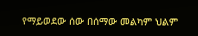የማይወደው ሰው በሰማው መልካም ህልም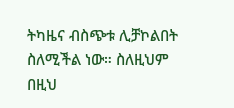ትካዜና ብስጭቱ ሊቻኮልበት ስለሚችል ነው። ስለዚህም በዚህ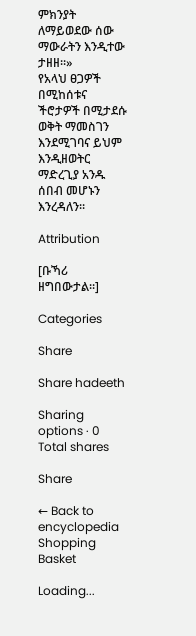ምክንያት ለማይወደው ሰው ማውራትን እንዲተው ታዘዘ።»
የአላህ ፀጋዎች በሚከሰቱና ችሮታዎች በሚታደሱ ወቅት ማመስገን እንደሚገባና ይህም እንዲዘወትር ማድረጊያ አንዱ ሰበብ መሆኑን እንረዳለን።

Attribution

[ቡኻሪ ዘግበውታል።]

Categories

Share

Share hadeeth

Sharing options · 0 Total shares

Share

← Back to encyclopedia
Shopping Basket

Loading...